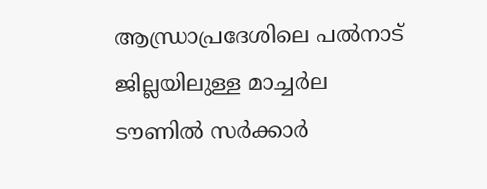ആന്ധ്രാപ്രദേശിലെ പൽനാട് ജില്ലയിലുള്ള മാച്ചർല ടൗണിൽ സർക്കാർ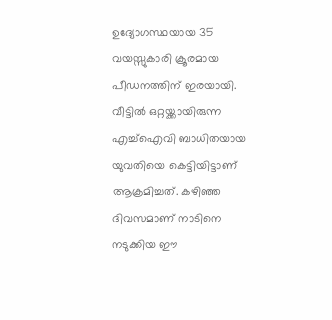ഉദ്യോഗസ്ഥയായ 35 വയസ്സുകാരി ക്രൂരമായ പീഡനത്തിന് ഇരയായി. വീട്ടിൽ ഒറ്റയ്ക്കായിരുന്ന എച്ച്ഐവി ബാധിതയായ യുവതിയെ കെട്ടിയിട്ടാണ് ആക്രമിച്ചത്. കഴിഞ്ഞ ദിവസമാണ് നാടിനെ നടുക്കിയ ഈ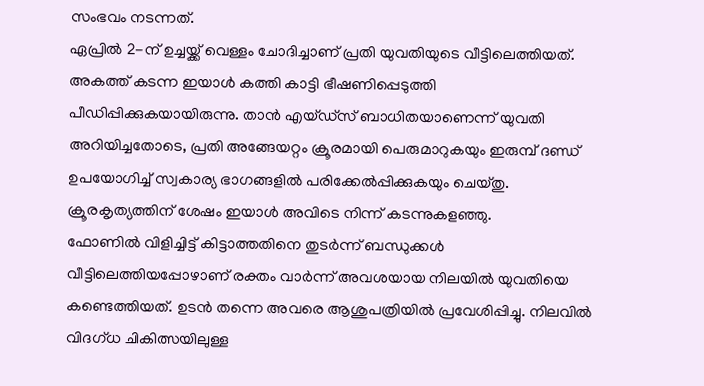സംഭവം നടന്നത്.
ഏപ്രിൽ 2-ന് ഉച്ചയ്ക്ക് വെള്ളം ചോദിച്ചാണ് പ്രതി യുവതിയുടെ വീട്ടിലെത്തിയത്. അകത്ത് കടന്ന ഇയാൾ കത്തി കാട്ടി ഭീഷണിപ്പെടുത്തി പീഡിപ്പിക്കുകയായിരുന്നു. താൻ എയ്ഡ്സ് ബാധിതയാണെന്ന് യുവതി അറിയിച്ചതോടെ, പ്രതി അങ്ങേയറ്റം ക്രൂരമായി പെരുമാറുകയും ഇരുമ്പ് ദണ്ഡ് ഉപയോഗിച്ച് സ്വകാര്യ ഭാഗങ്ങളിൽ പരിക്കേൽപ്പിക്കുകയും ചെയ്തു. ക്രൂരകൃത്യത്തിന് ശേഷം ഇയാൾ അവിടെ നിന്ന് കടന്നുകളഞ്ഞു.
ഫോണിൽ വിളിച്ചിട്ട് കിട്ടാത്തതിനെ തുടർന്ന് ബന്ധുക്കൾ വീട്ടിലെത്തിയപ്പോഴാണ് രക്തം വാർന്ന് അവശയായ നിലയിൽ യുവതിയെ കണ്ടെത്തിയത്. ഉടൻ തന്നെ അവരെ ആശുപത്രിയിൽ പ്രവേശിപ്പിച്ചു. നിലവിൽ വിദഗ്ധ ചികിത്സയിലുള്ള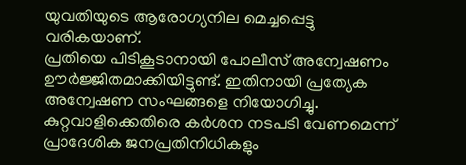യുവതിയുടെ ആരോഗ്യനില മെച്ചപ്പെട്ടു വരികയാണ്.
പ്രതിയെ പിടികൂടാനായി പോലീസ് അന്വേഷണം ഊർജ്ജിതമാക്കിയിട്ടുണ്ട്. ഇതിനായി പ്രത്യേക അന്വേഷണ സംഘങ്ങളെ നിയോഗിച്ചു. കുറ്റവാളിക്കെതിരെ കർശന നടപടി വേണമെന്ന് പ്രാദേശിക ജനപ്രതിനിധികളും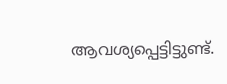ആവശ്യപ്പെട്ടിട്ടുണ്ട്.